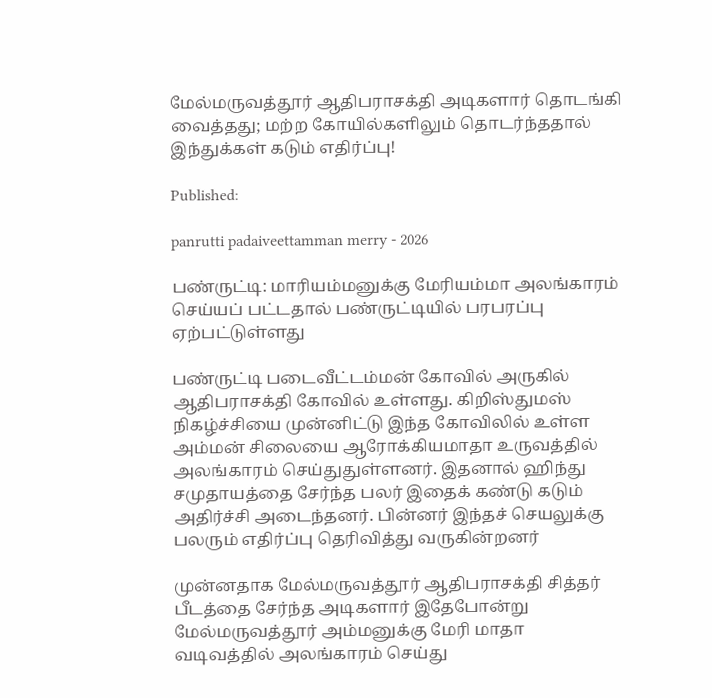மேல்மருவத்தூர் ஆதிபராசக்தி அடிகளார் தொடங்கி வைத்தது; மற்ற கோயில்களிலும் தொடர்ந்ததால் இந்துக்கள் கடும் எதிர்ப்பு!

Published:

panrutti padaiveettamman merry - 2026

பண்ருட்டி: மாரியம்மனுக்கு மேரியம்மா அலங்காரம் செய்யப் பட்டதால் பண்ருட்டியில் பரபரப்பு ஏற்பட்டுள்ளது

பண்ருட்டி படைவீட்டம்மன் கோவில் அருகில் ஆதிபராசக்தி கோவில் உள்ளது. கிறிஸ்துமஸ் நிகழ்ச்சியை முன்னிட்டு இந்த கோவிலில் உள்ள அம்மன் சிலையை ஆரோக்கியமாதா உருவத்தில் அலங்காரம் செய்துதுள்ளனர். இதனால் ஹிந்து சமுதாயத்தை சேர்ந்த பலர் இதைக் கண்டு கடும் அதிர்ச்சி அடைந்தனர். பின்னர் இந்தச் செயலுக்கு பலரும் எதிர்ப்பு தெரிவித்து வருகின்றனர்

முன்னதாக மேல்மருவத்தூர் ஆதிபராசக்தி சித்தர் பீடத்தை சேர்ந்த அடிகளார் இதேபோன்று மேல்மருவத்தூர் அம்மனுக்கு மேரி மாதா வடிவத்தில் அலங்காரம் செய்து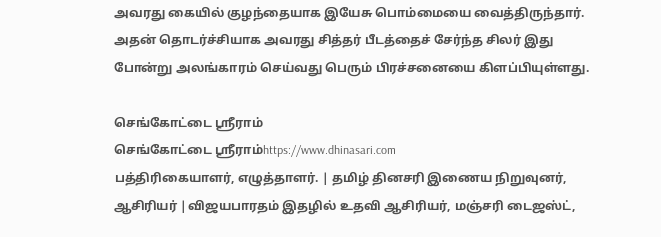அவரது கையில் குழந்தையாக இயேசு பொம்மையை வைத்திருந்தார். அதன் தொடர்ச்சியாக அவரது சித்தர் பீடத்தைச் சேர்ந்த சிலர் இது போன்று அலங்காரம் செய்வது பெரும் பிரச்சனையை கிளப்பியுள்ளது.

செங்கோட்டை ஸ்ரீராம்
செங்கோட்டை ஸ்ரீராம்https://www.dhinasari.com
பத்திரிகையாளர், எழுத்தாளர். | தமிழ் தினசரி இணைய நிறுவுனர், ஆசிரியர் |விஜயபாரதம் இதழில் உதவி ஆசிரியர், மஞ்சரி டைஜஸ்ட்,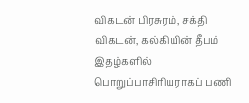விகடன் பிரசுரம், சக்தி விகடன், கல்கியின் தீபம் இதழ்களில் பொறுப்பாசிரியராகப் பணி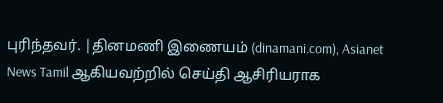புரிந்தவர். |தினமணி இணையம் (dinamani.com), Asianet News Tamil ஆகியவற்றில் செய்தி ஆசிரியராக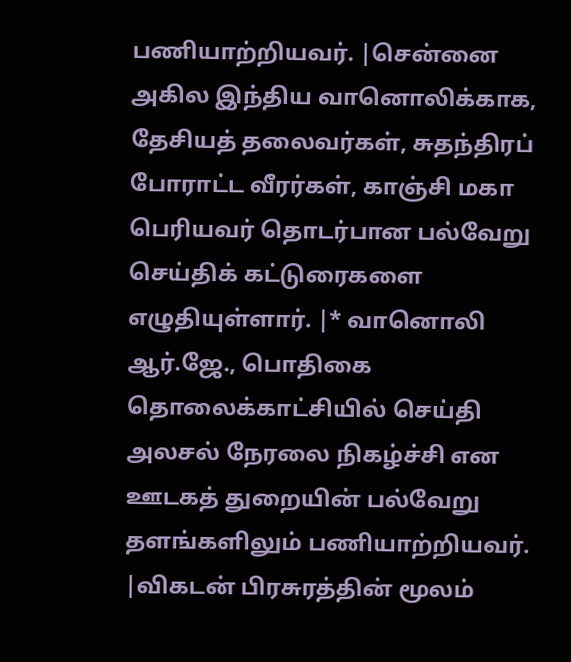பணியாற்றியவர். |சென்னை அகில இந்திய வானொலிக்காக, தேசியத் தலைவர்கள், சுதந்திரப் போராட்ட வீரர்கள், காஞ்சி மகா பெரியவர் தொடர்பான பல்வேறு செய்திக் கட்டுரைகளை எழுதியுள்ளார். |* வானொலி ஆர்.ஜே., பொதிகை தொலைக்காட்சியில் செய்தி அலசல் நேரலை நிகழ்ச்சி என ஊடகத் துறையின் பல்வேறு தளங்களிலும் பணியாற்றியவர். |விகடன் பிரசுரத்தின் மூலம்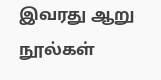இவரது ஆறு நூல்கள்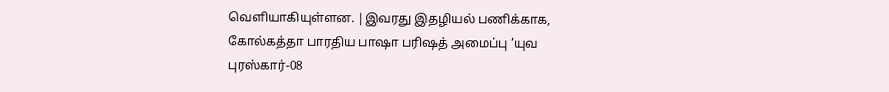வெளியாகியுள்ளன. |இவரது இதழியல் பணிக்காக, கோல்கத்தா பாரதிய பாஷா பரிஷத் அமைப்பு ‘யுவ புரஸ்கார்-08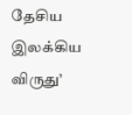தேசிய இலக்கிய விருது’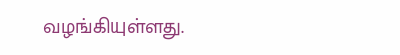வழங்கியுள்ளது.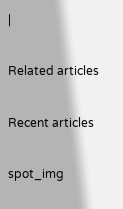|

Related articles

Recent articles

spot_img